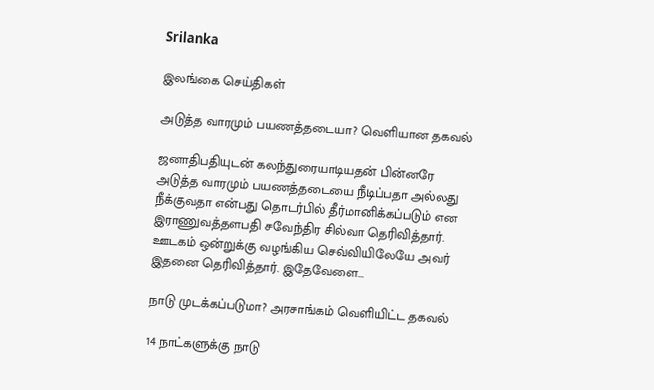Srilanka

இலங்கை செய்திகள்

அடுத்த வாரமும் பயணத்தடையா? வெளியான தகவல்

ஜனாதிபதியுடன் கலந்துரையாடியதன் பின்னரே அடுத்த வாரமும் பயணத்தடையை நீடிப்பதா அல்லது நீக்குவதா என்பது தொடர்பில் தீர்மானிக்கப்படும் என இராணுவத்தளபதி சவேந்திர சில்வா தெரிவித்தார். ஊடகம் ஒன்றுக்கு வழங்கிய செவ்வியிலேயே அவர் இதனை தெரிவித்தார். இதேவேளை...

நாடு முடக்கப்படுமா? அரசாங்கம் வெளியிட்ட தகவல்

14 நாட்களுக்கு நாடு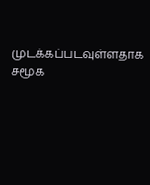முடக்கப்படவுள்ளதாக சமூக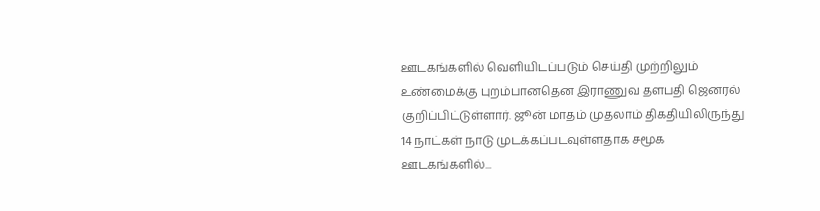ஊடகங்களில் வெளியிடப்படும் செய்தி முற்றிலும் உண்மைக்கு புறம்பானதென இராணுவ தளபதி ஜெனரல் குறிப்பிட்டுள்ளார். ஜூன் மாதம் முதலாம் திகதியிலிருந்து 14 நாட்கள் நாடு முடக்கப்படவுள்ளதாக சமூக ஊடகங்களில்...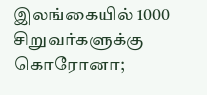இலங்கையில் 1000 சிறுவர்களுக்கு கொரோனா;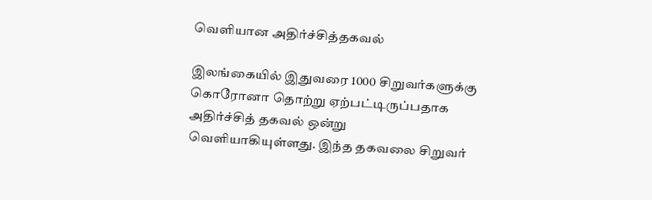வெளியான அதிர்ச்சித்தகவல்

இலங்கையில் இதுவரை 1000 சிறுவர்களுக்கு கொரோனா தொற்று ஏற்பட்டிருப்பதாக அதிர்ச்சித் தகவல் ஒன்று வெளியாகியுள்ளது. இந்த தகவலை சிறுவர்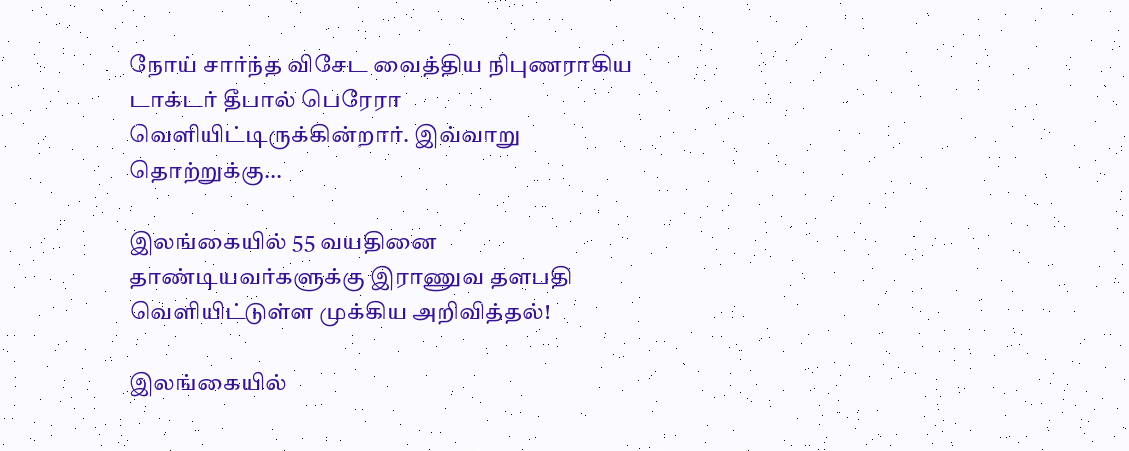நோய் சார்ந்த விசேட வைத்திய நிபுணராகிய டாக்டர் தீபால் பெரேரா வெளியிட்டிருக்கின்றார். இவ்வாறு தொற்றுக்கு...

இலங்கையில் 55 வயதினை தாண்டியவர்களுக்கு இராணுவ தளபதி வெளியிட்டுள்ள முக்கிய அறிவித்தல்!

இலங்கையில்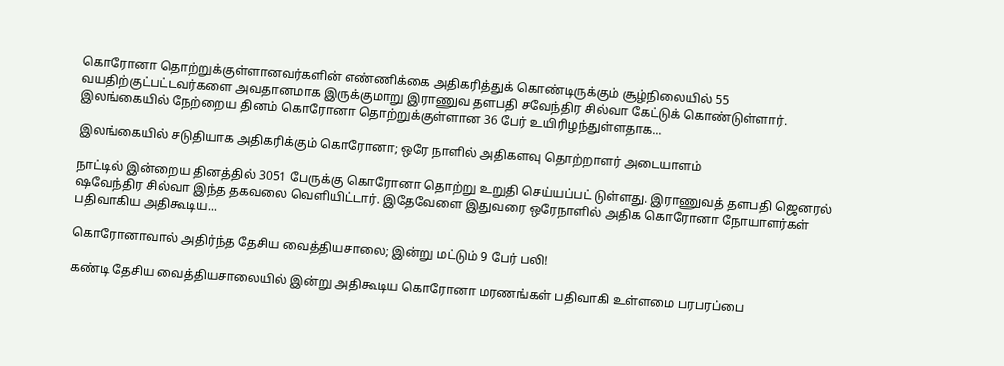கொரோனா தொற்றுக்குள்ளானவர்களின் எண்ணிக்கை அதிகரித்துக் கொண்டிருக்கும் சூழ்நிலையில் 55 வயதிற்குட்பட்டவர்களை அவதானமாக இருக்குமாறு இராணுவ தளபதி சவேந்திர சில்வா கேட்டுக் கொண்டுள்ளார். இலங்கையில் நேற்றைய தினம் கொரோனா தொற்றுக்குள்ளான 36 பேர் உயிரிழந்துள்ளதாக...

இலங்கையில் சடுதியாக அதிகரிக்கும் கொரோனா; ஒரே நாளில் அதிகளவு தொற்றாளர் அடையாளம்

நாட்டில் இன்றைய தினத்தில் 3051 பேருக்கு கொரோனா தொற்று உறுதி செய்யப்பட் டுள்ளது. இராணுவத் தளபதி ஜெனரல் ஷவேந்திர சில்வா இந்த தகவலை வெளியிட்டார். இதேவேளை இதுவரை ஒரேநாளில் அதிக கொரோனா நோயாளர்கள் பதிவாகிய அதிகூடிய...

கொரோனாவால் அதிர்ந்த தேசிய வைத்தியசாலை; இன்று மட்டும் 9 பேர் பலி!

கண்டி தேசிய வைத்தியசாலையில் இன்று அதிகூடிய கொரோனா மரணங்கள் பதிவாகி உள்ளமை பரபரப்பை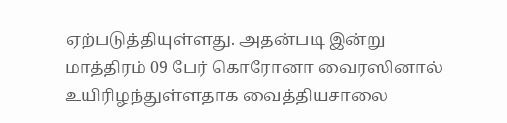ஏற்படுத்தியுள்ளது. அதன்படி இன்று மாத்திரம் 09 பேர் கொரோனா வைரஸினால் உயிரிழந்துள்ளதாக வைத்தியசாலை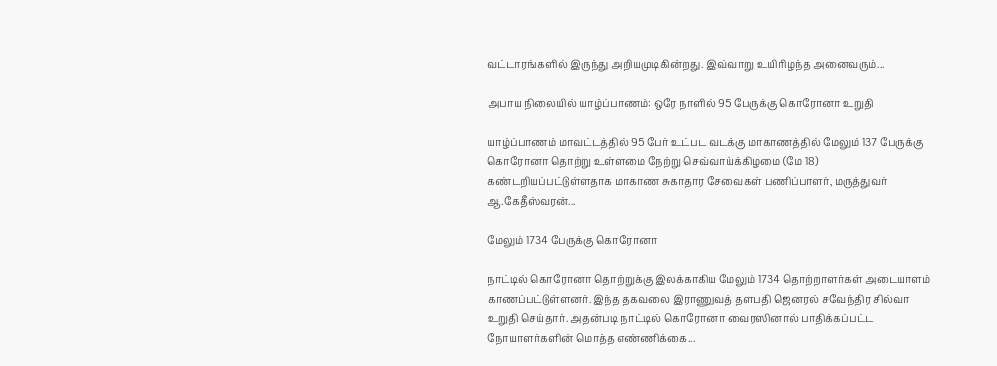வட்டாரங்களில் இருந்து அறியமுடிகின்றது. இவ்வாறு உயிரிழந்த அனைவரும்...

அபாய நிலையில் யாழ்ப்பாணம்: ஒரே நாளில் 95 பேருக்கு கொரோனா உறுதி

யாழ்ப்பாணம் மாவட்டத்தில் 95 பேர் உட்பட வடக்கு மாகாணத்தில் மேலும் 137 பேருக்கு கொரோனா தொற்று உள்ளமை நேற்று செவ்வாய்க்கிழமை (மே 18) கண்டறியப்பட்டுள்ளதாக மாகாண சுகாதார சேவைகள் பணிப்பாளர், மருத்துவர் ஆ.கேதீஸ்வரன்...

மேலும் 1734 பேருக்கு கொரோனா

நாட்டில் கொரோனா தொற்றுக்கு இலக்காகிய மேலும் 1734 தொற்றாளர்கள் அடையாளம் காணப்பட்டுள்ளனர். இந்த தகவலை இராணுவத் தளபதி ஜெனரல் சவேந்திர சில்வா உறுதி செய்தார். அதன்படி நாட்டில் கொரோனா வைரஸினால் பாதிக்கப்பட்ட நோயாளர்களின் மொத்த எண்ணிக்கை...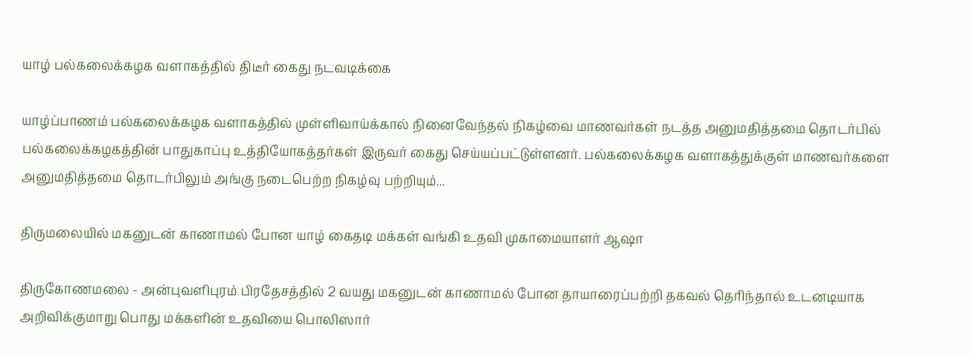யாழ் பல்கலைக்கழக வளாகத்தில் திடீர் கைது நடவடிக்கை

யாழ்ப்பாணம் பல்கலைக்கழக வளாகத்தில் முள்ளிவாய்க்கால் நினைவேந்தல் நிகழ்வை மாணவர்கள் நடத்த அனுமதித்தமை தொடர்பில் பல்கலைக்கழகத்தின் பாதுகாப்பு உத்தியோகத்தர்கள் இருவர் கைது செய்யப்பட்டுள்ளனர். பல்கலைக்கழக வளாகத்துக்குள் மாணவர்களை அனுமதித்தமை தொடர்பிலும் அங்கு நடைபெற்ற நிகழ்வு பற்றியும்...

திருமலையில் மகனுடன் காணாமல் போன யாழ் கைதடி மக்கள் வங்கி உதவி முகாமையாளர் ஆஷா

திருகோணமலை - அன்புவளிபுரம் பிரதேசத்தில் 2 வயது மகனுடன் காணாமல் போன தாயாரைப்பற்றி தகவல் தெரிந்தால் உடனடியாக அறிவிக்குமாறு பொது மக்களின் உதவியை பொலிஸார்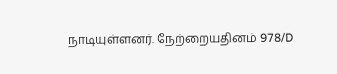நாடியுள்ளனர். நேற்றையதினம் 978/D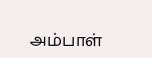அம்பாள்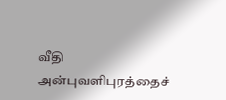வீதி அன்புவளிபுரத்தைச்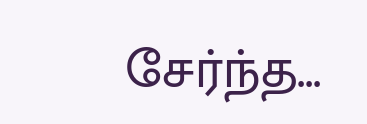சேர்ந்த...